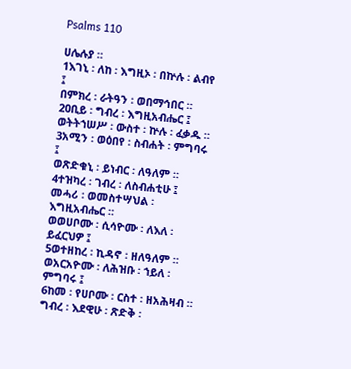Psalms 110

ሀሌሉያ ።
1እገኒ ፡ ለከ ፡ እግዚኦ ፡ በኵሉ ፡ ልብየ ፤
በምክረ ፡ ራትዓን ፡ ወበማኅበር ።
2ዐቢይ ፡ ግብረ ፡ እግዚአብሔር ፤
ወትትኀሠሥ ፡ ውስተ ፡ ኵሉ ፡ ፈቃዱ ።
3አሚን ፡ ወዕበየ ፡ ስብሐት ፡ ምግባሩ ፤
ወጽድቁኒ ፡ ይነብር ፡ ለዓለም ።
4ተዝካረ ፡ ገብረ ፡ ለስብሐቲሁ ፤
መሓሪ ፡ ወመስተሣህል ፡ እግዚአብሔር ።
ወወሀቦሙ ፡ ሲሳዮሙ ፡ ለእለ ፡ ይፈርህዎ ፤
5ወተዘከረ ፡ ኪዳኖ ፡ ዘለዓለም ።
ወአርአዮሙ ፡ ለሕዝቡ ፡ ኀይለ ፡ ምግባሩ ፤
6ከመ ፡ የሀቦሙ ፡ ርስተ ፡ ዘአሕዛብ ።
ግብረ ፡ እደዊሁ ፡ ጽድቅ ፡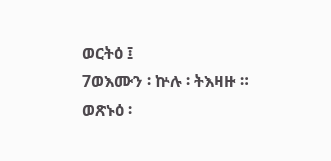ወርትዕ ፤
7ወእሙን ፡ ኵሉ ፡ ትእዛዙ ።
ወጽኑዕ ፡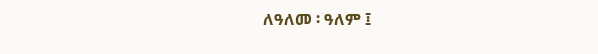ለዓለመ ፡ ዓለም ፤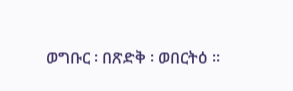ወግቡር ፡ በጽድቅ ፡ ወበርትዕ ።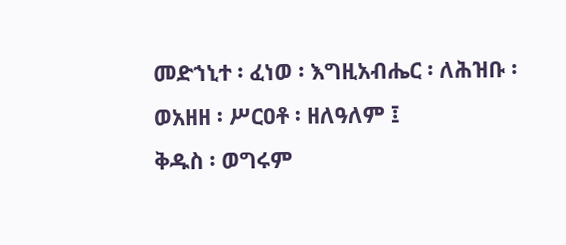መድኀኒተ ፡ ፈነወ ፡ እግዚአብሔር ፡ ለሕዝቡ ፡
ወአዘዘ ፡ ሥርዐቶ ፡ ዘለዓለም ፤
ቅዱስ ፡ ወግሩም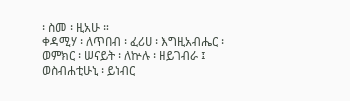፡ ስመ ፡ ዚአሁ ።
ቀዳሚሃ ፡ ለጥበብ ፡ ፈሪሀ ፡ እግዚአብሔር ፡
ወምክር ፡ ሠናይት ፡ ለኵሉ ፡ ዘይገብራ ፤
ወስብሐቲሁኒ ፡ ይነብር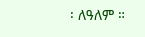፡ ለዓለም ።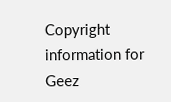Copyright information for Geez